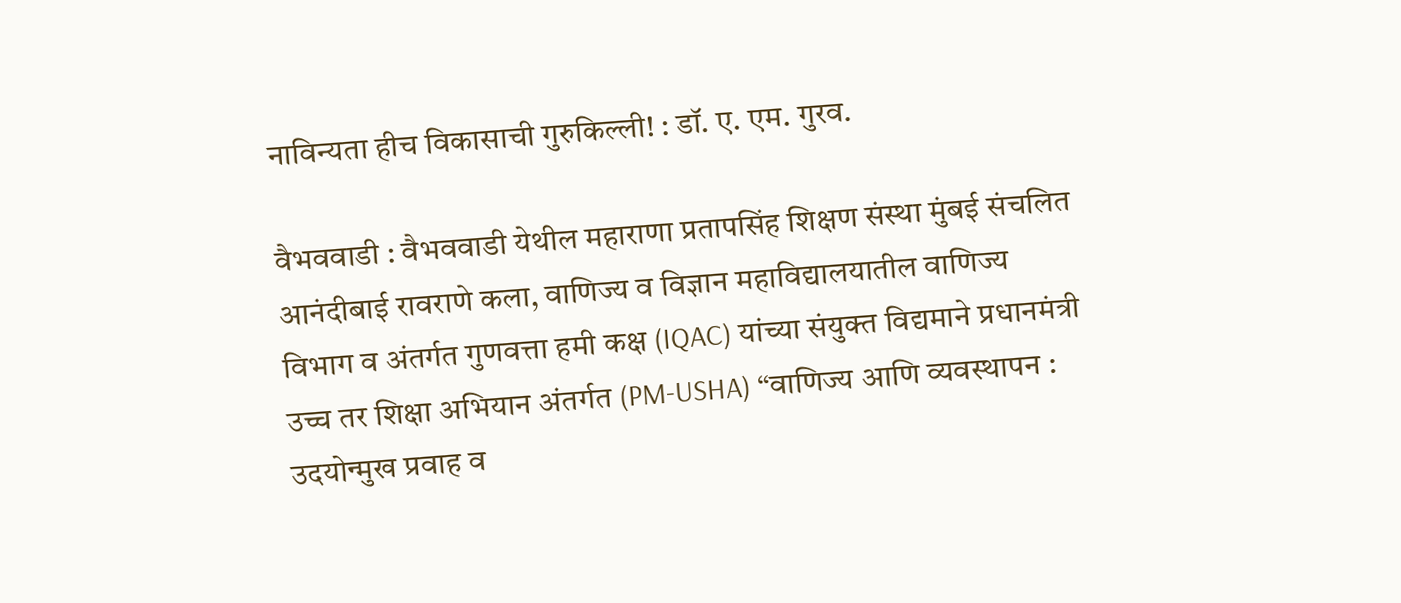नाविन्यता हीच विकासाची गुरुकिल्ली! : डॉ. ए. एम. गुरव.

वैभववाडी : वैभववाडी येथील महाराणा प्रतापसिंह शिक्षण संस्था मुंबई संचलित आनंदीबाई रावराणे कला, वाणिज्य व विज्ञान महाविद्यालयातील वाणिज्य विभाग व अंतर्गत गुणवत्ता हमी कक्ष (IQAC) यांच्या संयुक्त विद्यमाने प्रधानमंत्री उच्च तर शिक्षा अभियान अंतर्गत (PM-USHA) “वाणिज्य आणि व्यवस्थापन : उदयोन्मुख प्रवाह व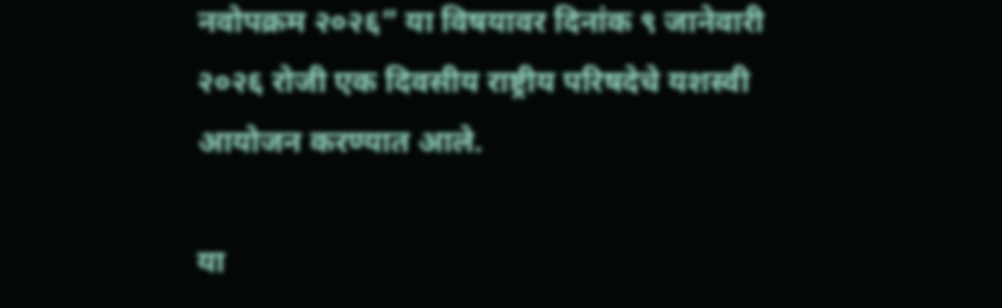नवोपक्रम २०२६” या विषयावर दिनांक ९ जानेवारी २०२६ रोजी एक दिवसीय राष्ट्रीय परिषदेचे यशस्वी आयोजन करण्यात आले.

या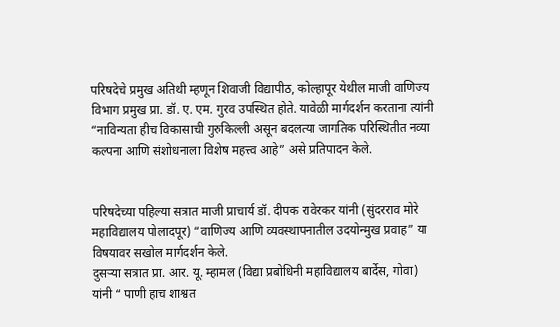परिषदेचे प्रमुख अतिथी म्हणून शिवाजी विद्यापीठ, कोल्हापूर येथील माजी वाणिज्य विभाग प्रमुख प्रा. डॉ. ए. एम. गुरव उपस्थित होते. यावेळी मार्गदर्शन करताना त्यांनी “नाविन्यता हीच विकासाची गुरुकिल्ली असून बदलत्या जागतिक परिस्थितीत नव्या कल्पना आणि संशोधनाला विशेष महत्त्व आहे” असे प्रतिपादन केले.


परिषदेच्या पहिल्या सत्रात माजी प्राचार्य डॉ. दीपक रावेरकर यांनी (सुंदरराव मोरे महाविद्यालय पोलादपूर) “वाणिज्य आणि व्यवस्थापनातील उदयोन्मुख प्रवाह” या विषयावर सखोल मार्गदर्शन केले.
दुसऱ्या सत्रात प्रा. आर. यू. म्हामल (विद्या प्रबोधिनी महाविद्यालय बार्देस, गोवा)
यांनी “ पाणी हाच शाश्वत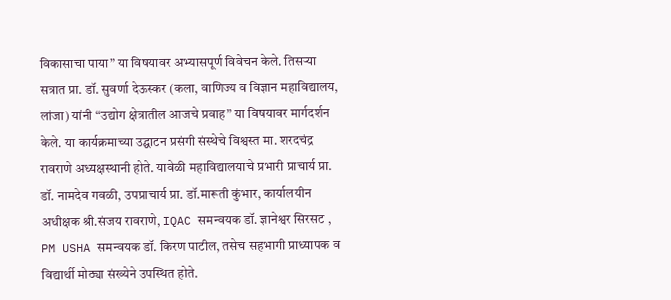विकासाचा पाया” या विषयावर अभ्यासपूर्ण विवेचन केले. तिसऱ्या सत्रात प्रा. डॉ. सुवर्णा देऊस्कर (कला, वाणिज्य व विज्ञान महाविद्यालय, लांजा) यांनी “उद्योग क्षेत्रातील आजचे प्रवाह” या विषयावर मार्गदर्शन केले. या कार्यक्रमाच्या उद्घाटन प्रसंगी संस्थेचे विश्वस्त मा. शरदचंद्र रावराणे अध्यक्षस्थानी होते. यावेळी महाविद्यालयाचे प्रभारी प्राचार्य प्रा. डॉ. नामदेव गवळी, उपप्राचार्य प्रा. डॉ.मारूती कुंभार, कार्यालयीन अधीक्षक श्री.संजय रावराणे, IQAC समन्वयक डॉ. ज्ञानेश्वर सिरसट , PM USHA समन्वयक डॉ. किरण पाटील, तसेच सहभागी प्राध्यापक व विद्यार्थी मोठ्या संख्येने उपस्थित होते.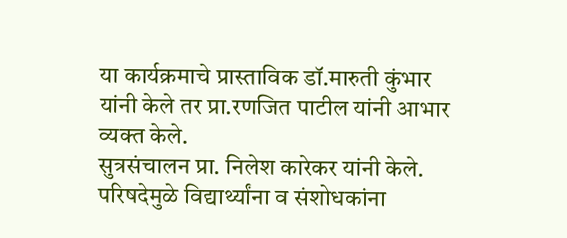या कार्यक्रमाचे प्रास्ताविक डॉ.मारुती कुंभार यांनी केले तर प्रा.रणजित पाटील यांनी आभार व्यक्त केले.
सुत्रसंचालन प्रा. निलेश कारेकर यांनी केले. परिषदेमुळे विद्यार्थ्यांना व संशोधकांना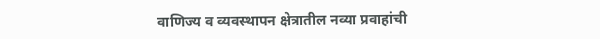वाणिज्य व व्यवस्थापन क्षेत्रातील नव्या प्रवाहांची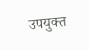उपयुक्त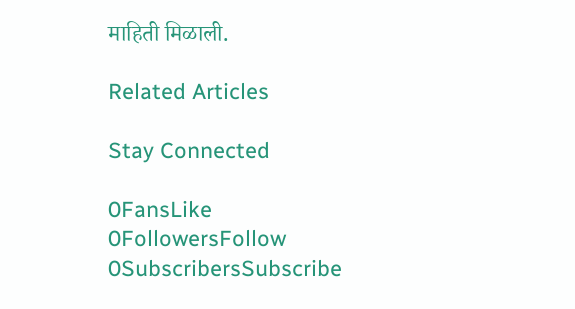माहिती मिळाली.

Related Articles

Stay Connected

0FansLike
0FollowersFollow
0SubscribersSubscribe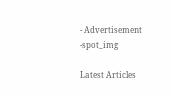- Advertisement -spot_img

Latest Articles